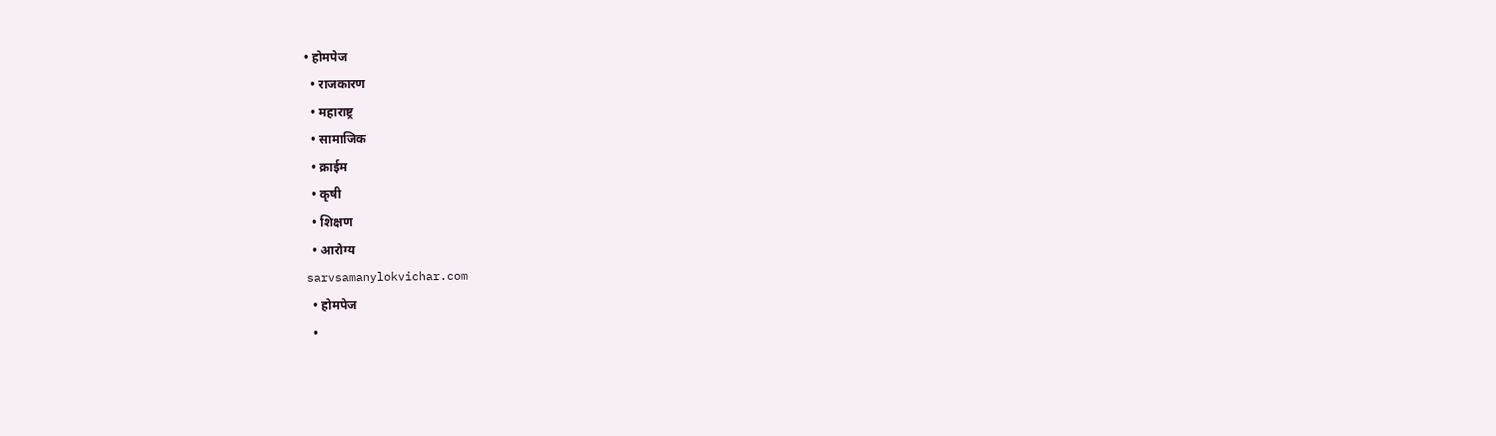• होमपेज
  • राजकारण
  • महाराष्ट्र
  • सामाजिक
  • क्राईम
  • कृषी
  • शिक्षण
  • आरोग्य
sarvsamanylokvichar.com
  • होमपेज
  •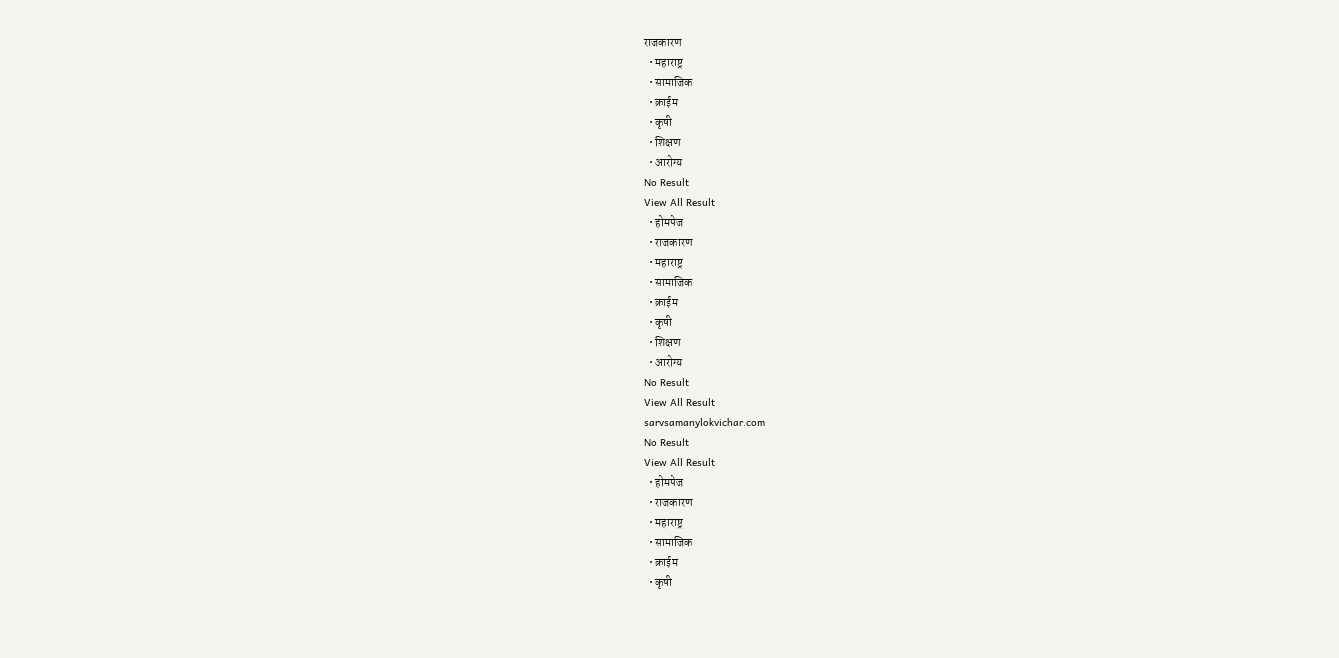राजकारण
  • महाराष्ट्र
  • सामाजिक
  • क्राईम
  • कृषी
  • शिक्षण
  • आरोग्य
No Result
View All Result
  • होमपेज
  • राजकारण
  • महाराष्ट्र
  • सामाजिक
  • क्राईम
  • कृषी
  • शिक्षण
  • आरोग्य
No Result
View All Result
sarvsamanylokvichar.com
No Result
View All Result
  • होमपेज
  • राजकारण
  • महाराष्ट्र
  • सामाजिक
  • क्राईम
  • कृषी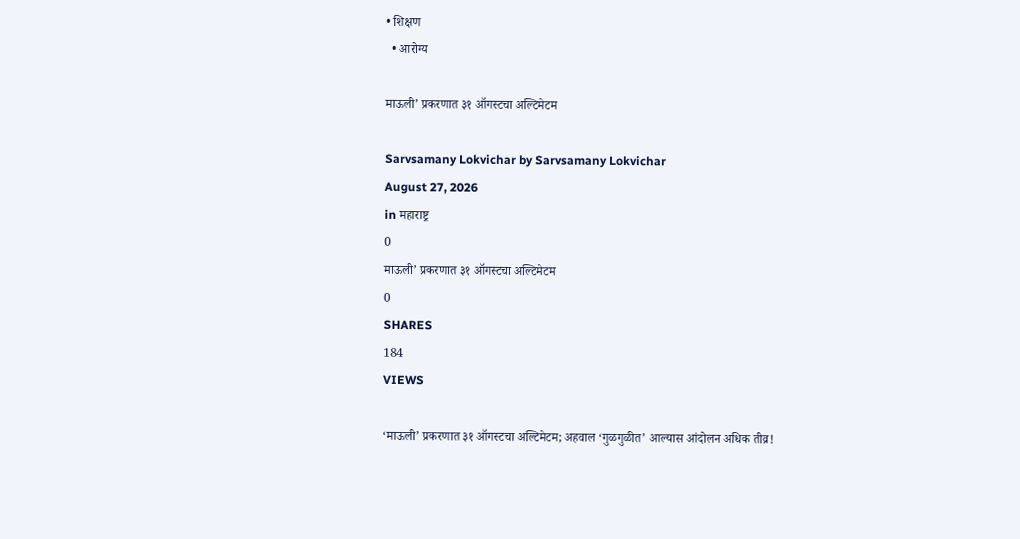• शिक्षण
  • आरोग्य

माऊली’ प्रकरणात ३१ ऑगस्टचा अल्टिमेटम

Sarvsamany Lokvichar by Sarvsamany Lokvichar
August 27, 2026
in महाराष्ट्र
0
माऊली’ प्रकरणात ३१ ऑगस्टचा अल्टिमेटम
0
SHARES
184
VIEWS

‘माऊली’ प्रकरणात ३१ ऑगस्टचा अल्टिमेटम; अहवाल ‘गुळगुळीत’ आल्यास आंदोलन अधिक तीव्र!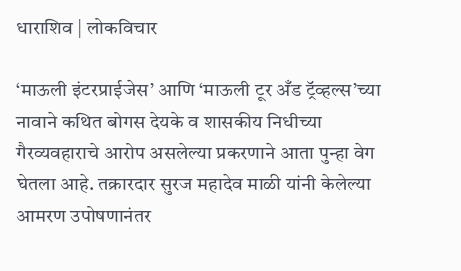धाराशिव | लोकविचार

‘माऊली इंटरप्राईजेस’ आणि ‘माऊली टूर अँड ट्रॅव्हल्स’च्या नावाने कथित बोगस देयके व शासकीय निधीच्या गैरव्यवहाराचे आरोप असलेल्या प्रकरणाने आता पुन्हा वेग घेतला आहे. तक्रारदार सुरज महादेव माळी यांनी केलेल्या आमरण उपोषणानंतर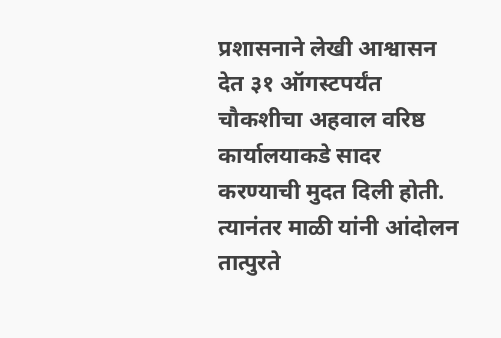प्रशासनाने लेखी आश्वासन देत ३१ ऑगस्टपर्यंत चौकशीचा अहवाल वरिष्ठ कार्यालयाकडे सादर करण्याची मुदत दिली होती. त्यानंतर माळी यांनी आंदोलन तात्पुरते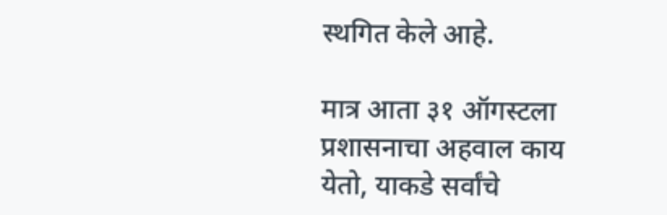स्थगित केले आहे.

मात्र आता ३१ ऑगस्टला प्रशासनाचा अहवाल काय येतो, याकडे सर्वांचे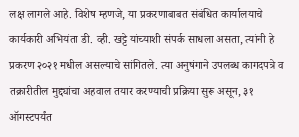लक्ष लागले आहे. विशेष म्हणजे, या प्रकरणाबाबत संबंधित कार्यालयाचे कार्यकारी अभियंता डी. व्ही. खट्टे यांच्याशी संपर्क साधला असता, त्यांनी हे प्रकरण २०२१ मधील असल्याचे सांगितले. त्या अनुषंगाने उपलब्ध कागदपत्रे व तक्रारीतील मुद्द्यांचा अहवाल तयार करण्याची प्रक्रिया सुरू असून, ३१ ऑगस्टपर्यंत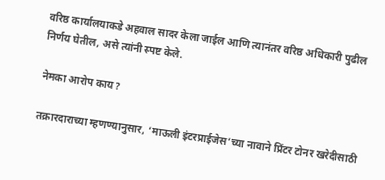वरिष्ठ कार्यालयाकडे अहवाल सादर केला जाईल आणि त्यानंतर वरिष्ठ अधिकारी पुढील निर्णय घेतील, असे त्यांनी स्पष्ट केले.

नेमका आरोप काय?

तक्रारदाराच्या म्हणण्यानुसार, ‘माऊली इंटरप्राईजेस’च्या नावाने प्रिंटर टोनर खरेदीसाठी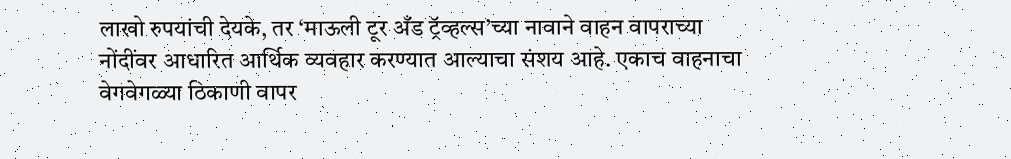लाखो रुपयांची देयके, तर ‘माऊली टूर अँड ट्रॅव्हल्स’च्या नावाने वाहन वापराच्या नोंदींवर आधारित आर्थिक व्यवहार करण्यात आल्याचा संशय आहे. एकाच वाहनाचा वेगवेगळ्या ठिकाणी वापर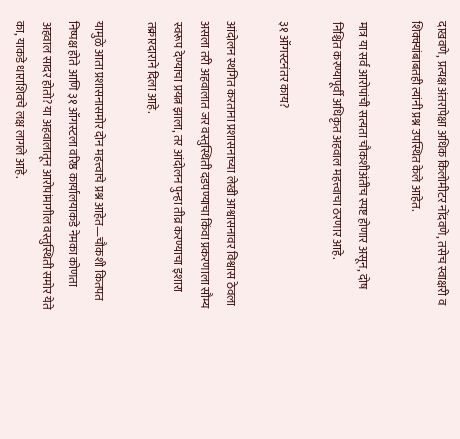दाखवणे, प्रत्यक्ष अंतरापेक्षा अधिक किलोमीटर नोंदवणे, तसेच स्वाक्षरी व शिक्क्यांबाबतही त्यांनी प्रश्न उपस्थित केले आहेत.

मात्र या सर्व आरोपांची सत्यता चौकशीअंतीच स्पष्ट होणार असून, दोष निश्चित करण्यापूर्वी अधिकृत अहवाल महत्त्वाचा ठरणार आहे.

३१ ऑगस्टनंतर काय?

आंदोलन स्थगित करताना प्रशासनाच्या लेखी आश्वासनावर विश्वास ठेवला असला तरी अहवालात जर वस्तुस्थिती दडपण्याचा किंवा प्रकरणाला सौम्य स्वरूप देण्याचा प्रयत्न झाला, तर आंदोलन पुन्हा तीव्र करण्याचा इशारा तक्रारदाराने दिला आहे.

यामुळे आता प्रशासनासमोर दोन महत्त्वाचे प्रश्न आहेत—चौकशी कितपत निष्पक्ष होते आणि ३१ ऑगस्टला वरिष्ठ कार्यालयाकडे नेमका कोणता अहवाल सादर होतो? या अहवालातून आरोपांमागील वस्तुस्थिती समोर येते का, याकडे धाराशिवचे लक्ष लागले आहे.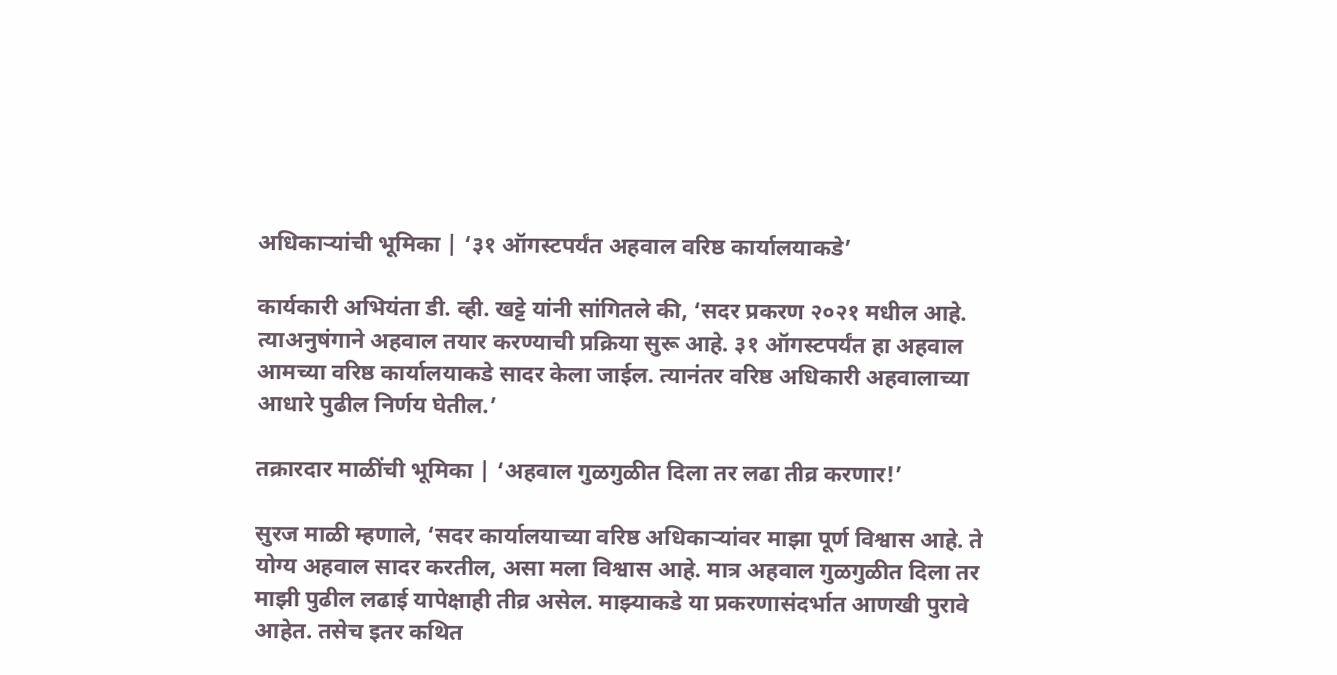अधिकाऱ्यांची भूमिका | ‘३१ ऑगस्टपर्यंत अहवाल वरिष्ठ कार्यालयाकडे’

कार्यकारी अभियंता डी. व्ही. खट्टे यांनी सांगितले की, ‘सदर प्रकरण २०२१ मधील आहे. त्याअनुषंगाने अहवाल तयार करण्याची प्रक्रिया सुरू आहे. ३१ ऑगस्टपर्यंत हा अहवाल आमच्या वरिष्ठ कार्यालयाकडे सादर केला जाईल. त्यानंतर वरिष्ठ अधिकारी अहवालाच्या आधारे पुढील निर्णय घेतील.’

तक्रारदार माळींची भूमिका | ‘अहवाल गुळगुळीत दिला तर लढा तीव्र करणार!’

सुरज माळी म्हणाले, ‘सदर कार्यालयाच्या वरिष्ठ अधिकाऱ्यांवर माझा पूर्ण विश्वास आहे. ते योग्य अहवाल सादर करतील, असा मला विश्वास आहे. मात्र अहवाल गुळगुळीत दिला तर माझी पुढील लढाई यापेक्षाही तीव्र असेल. माझ्याकडे या प्रकरणासंदर्भात आणखी पुरावे आहेत. तसेच इतर कथित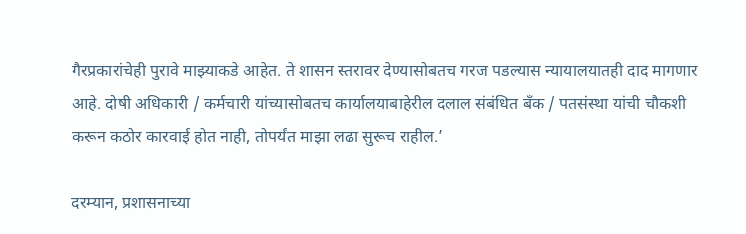गैरप्रकारांचेही पुरावे माझ्याकडे आहेत. ते शासन स्तरावर देण्यासोबतच गरज पडल्यास न्यायालयातही दाद मागणार आहे. दोषी अधिकारी / कर्मचारी यांच्यासोबतच कार्यालयाबाहेरील दलाल संबंधित बँक / पतसंस्था यांची चौकशी करून कठोर कारवाई होत नाही, तोपर्यंत माझा लढा सुरूच राहील.’

दरम्यान, प्रशासनाच्या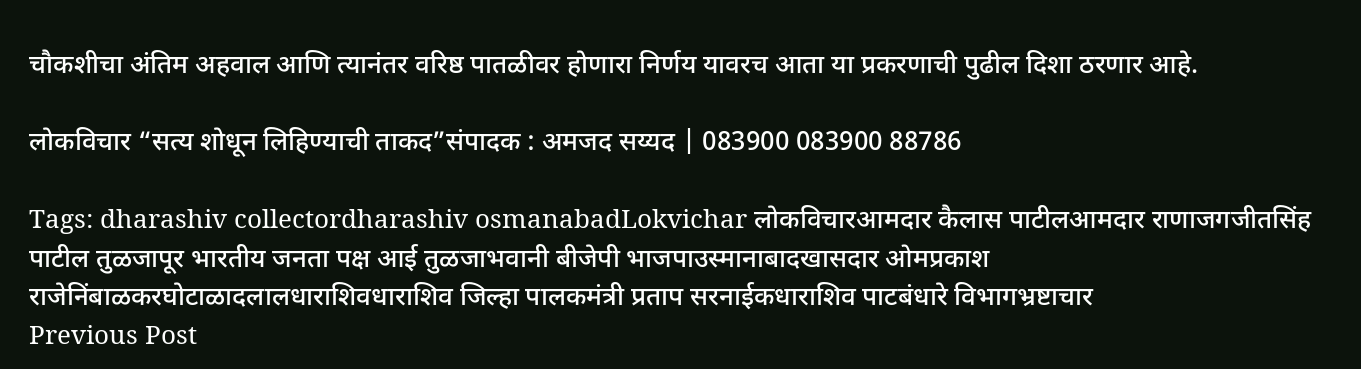चौकशीचा अंतिम अहवाल आणि त्यानंतर वरिष्ठ पातळीवर होणारा निर्णय यावरच आता या प्रकरणाची पुढील दिशा ठरणार आहे.

लोकविचार “सत्य शोधून लिहिण्याची ताकद”संपादक : अमजद सय्यद | 083900 083900 88786

Tags: dharashiv collectordharashiv osmanabadLokvichar लोकविचारआमदार कैलास पाटीलआमदार राणाजगजीतसिंह पाटील तुळजापूर भारतीय जनता पक्ष आई तुळजाभवानी बीजेपी भाजपाउस्मानाबादखासदार ओमप्रकाश राजेनिंबाळकरघोटाळादलालधाराशिवधाराशिव जिल्हा पालकमंत्री प्रताप सरनाईकधाराशिव पाटबंधारे विभागभ्रष्टाचार
Previous Post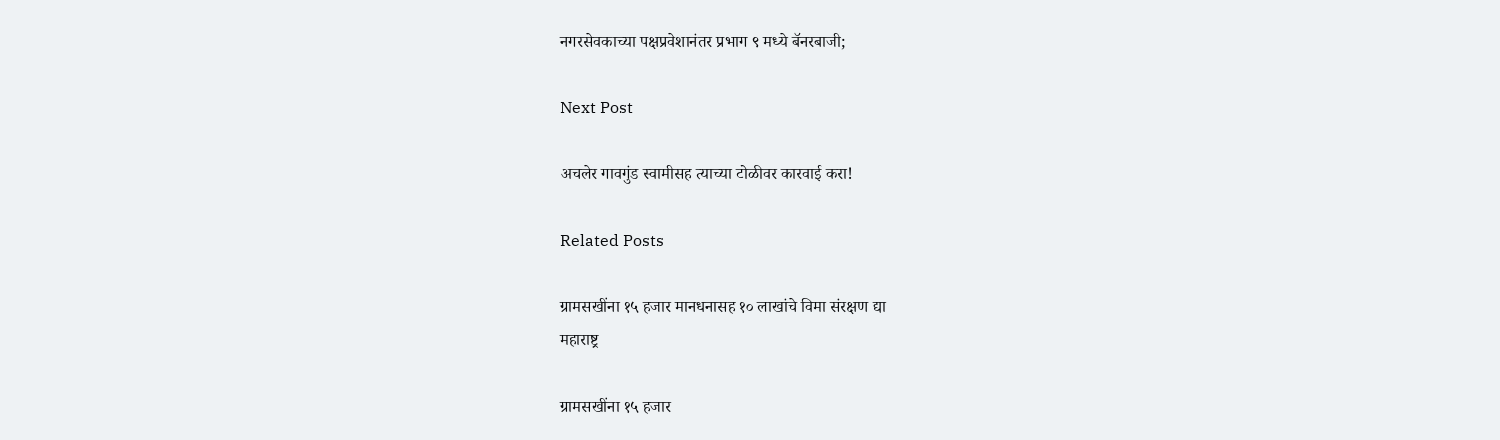नगरसेवकाच्या पक्षप्रवेशानंतर प्रभाग ९ मध्ये बॅनरबाजी;

Next Post

अचलेर गावगुंड स्वामीसह त्याच्या टोळीवर कारवाई करा!

Related Posts

ग्रामसखींना १५ हजार मानधनासह १० लाखांचे विमा संरक्षण द्या
महाराष्ट्र

ग्रामसखींना १५ हजार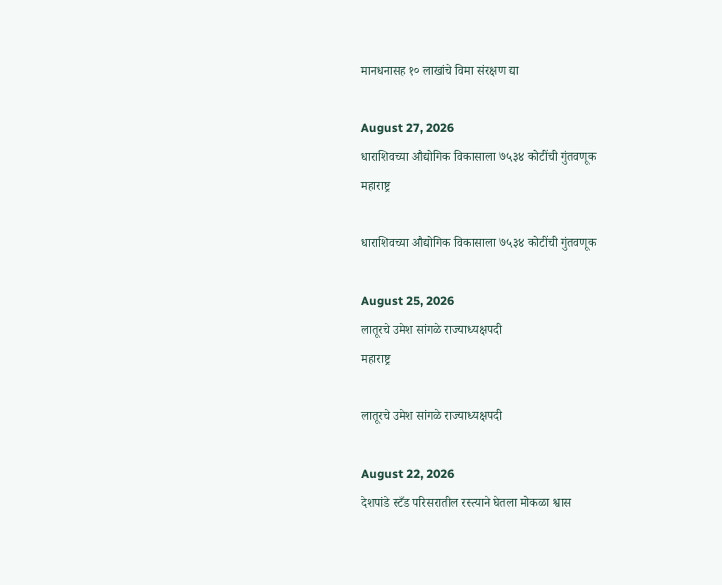मानधनासह १० लाखांचे विमा संरक्षण द्या

August 27, 2026
धाराशिवच्या औद्योगिक विकासाला ७५३४ कोटींची गुंतवणूक
महाराष्ट्र

धाराशिवच्या औद्योगिक विकासाला ७५३४ कोटींची गुंतवणूक

August 25, 2026
लातूरचे उमेश सांगळे राज्याध्यक्षपदी
महाराष्ट्र

लातूरचे उमेश सांगळे राज्याध्यक्षपदी

August 22, 2026
देशपांडे स्टँड परिसरातील रस्त्याने घेतला मोकळा श्वास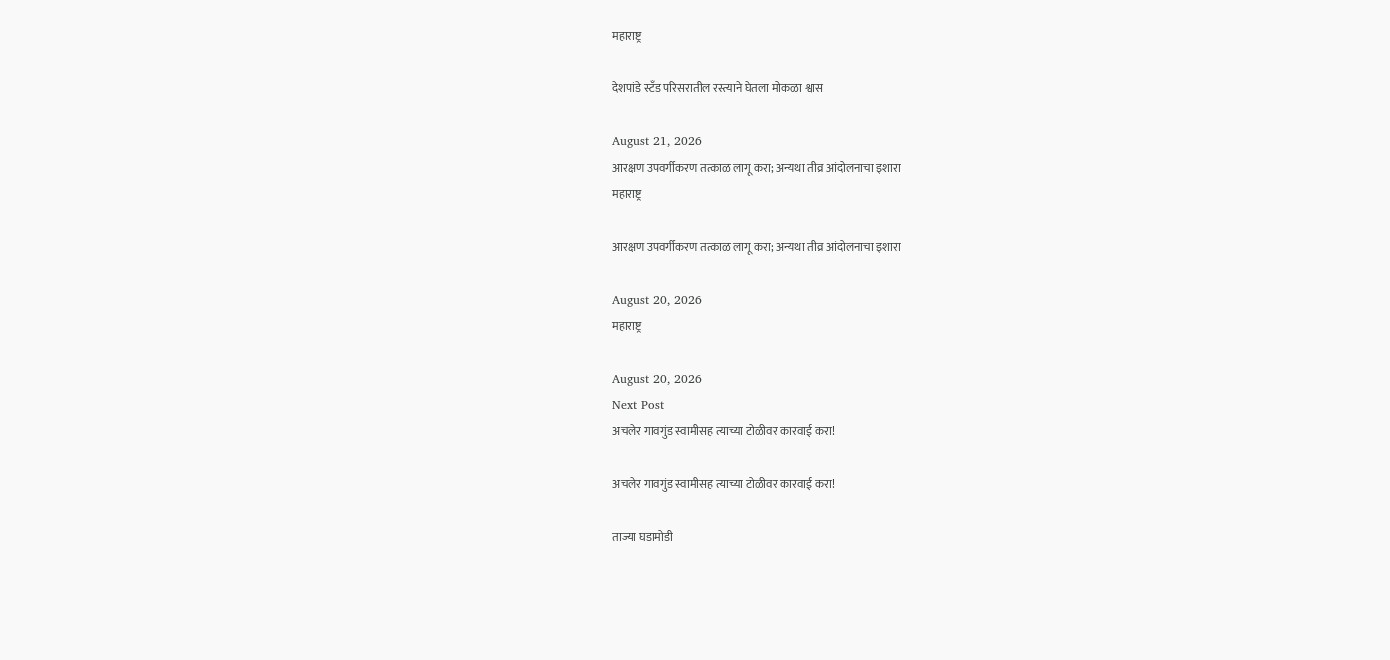महाराष्ट्र

देशपांडे स्टँड परिसरातील रस्त्याने घेतला मोकळा श्वास

August 21, 2026
आरक्षण उपवर्गीकरण तत्काळ लागू करा; अन्यथा तीव्र आंदोलनाचा इशारा
महाराष्ट्र

आरक्षण उपवर्गीकरण तत्काळ लागू करा; अन्यथा तीव्र आंदोलनाचा इशारा

August 20, 2026
महाराष्ट्र

August 20, 2026
Next Post
अचलेर गावगुंड स्वामीसह त्याच्या टोळीवर कारवाई करा!

अचलेर गावगुंड स्वामीसह त्याच्या टोळीवर कारवाई करा!

ताज्या घडामोडी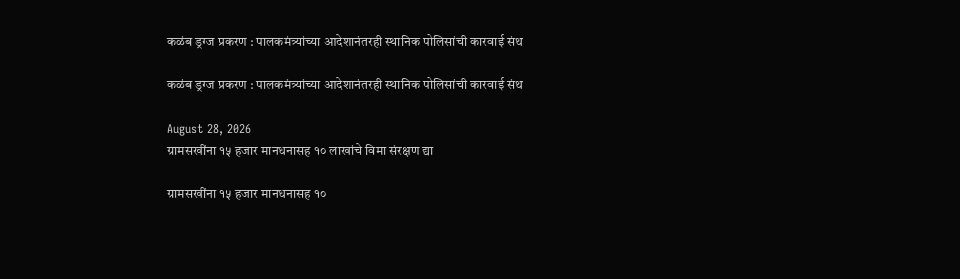कळंब ड्रग्ज प्रकरण : पालकमंत्र्यांच्या आदेशानंतरही स्थानिक पोलिसांची कारवाई संथ

कळंब ड्रग्ज प्रकरण : पालकमंत्र्यांच्या आदेशानंतरही स्थानिक पोलिसांची कारवाई संथ

August 28, 2026
ग्रामसखींना १५ हजार मानधनासह १० लाखांचे विमा संरक्षण द्या

ग्रामसखींना १५ हजार मानधनासह १०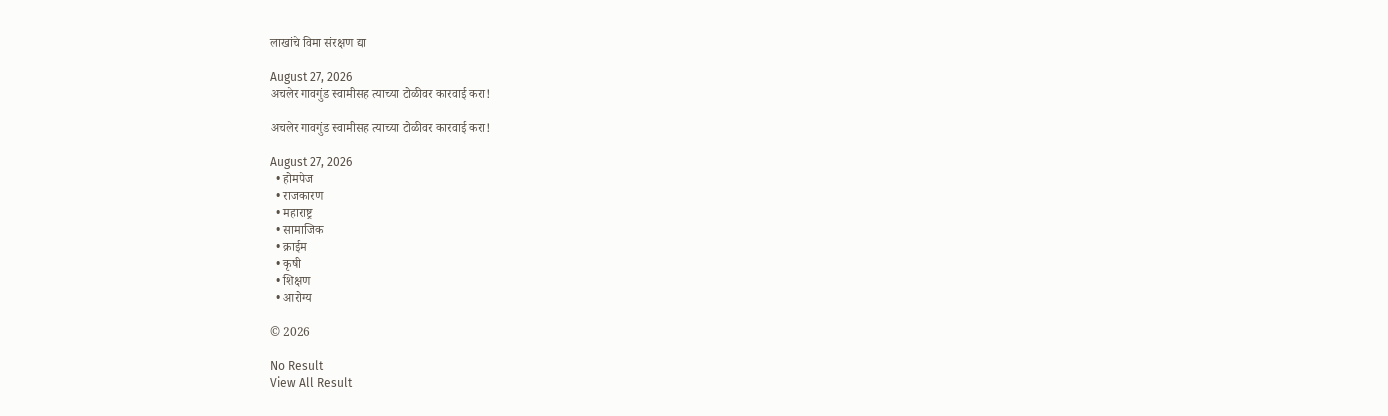लाखांचे विमा संरक्षण द्या

August 27, 2026
अचलेर गावगुंड स्वामीसह त्याच्या टोळीवर कारवाई करा!

अचलेर गावगुंड स्वामीसह त्याच्या टोळीवर कारवाई करा!

August 27, 2026
  • होमपेज
  • राजकारण
  • महाराष्ट्र
  • सामाजिक
  • क्राईम
  • कृषी
  • शिक्षण
  • आरोग्य

© 2026

No Result
View All Result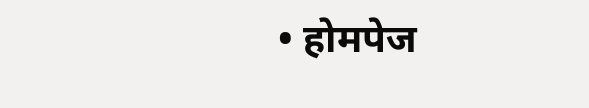• होमपेज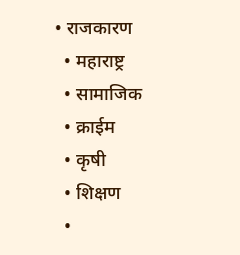• राजकारण
  • महाराष्ट्र
  • सामाजिक
  • क्राईम
  • कृषी
  • शिक्षण
  •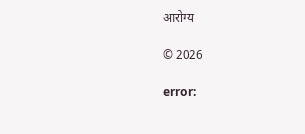आरोग्य

© 2026

error: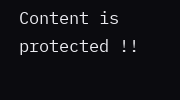Content is protected !!